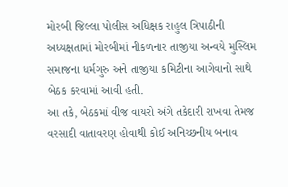મોરબી જિલ્લા પોલીસ અધિક્ષક રાહુલ ત્રિપાઠીની અધ્યક્ષતામાં મોરબીમાં નીકળનાર તાજીયા અન્વયે મુસ્લિમ સમાજના ધર્મગુરુ અને તાજીયા કમિટીના આગેવાનો સાથે બેઠક કરવામાં આવી હતી.
આ તકે, બેઠકમાં વીજ વાયરો અંગે તકેદારી રાખવા તેમજ વરસાદી વાતાવરણ હોવાથી કોઈ અનિચ્છનીય બનાવ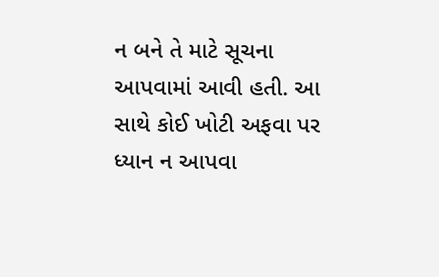ન બને તે માટે સૂચના આપવામાં આવી હતી. આ સાથે કોઈ ખોટી અફવા પર ધ્યાન ન આપવા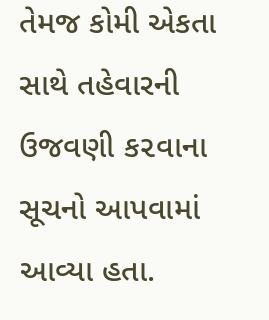તેમજ કોમી એકતા સાથે તહેવારની ઉજવણી ક૨વાના સૂચનો આપવામાં આવ્યા હતા.